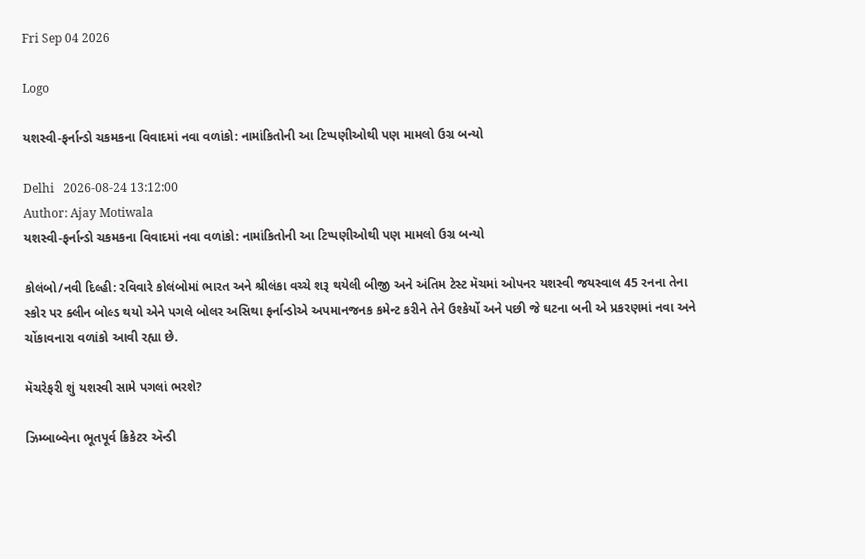Fri Sep 04 2026

Logo

યશસ્વી-ફર્નાન્ડો ચકમકના વિવાદમાં નવા વળાંકો: નામાંકિતોની આ ટિપ્પણીઓથી પણ મામલો ઉગ્ર બન્યો

Delhi   2026-08-24 13:12:00
Author: Ajay Motiwala
યશસ્વી-ફર્નાન્ડો ચકમકના વિવાદમાં નવા વળાંકો: નામાંકિતોની આ ટિપ્પણીઓથી પણ મામલો ઉગ્ર બન્યો

કોલંબો/નવી દિલ્હી: રવિવારે કોલંબોમાં ભારત અને શ્રીલંકા વચ્ચે શરૂ થયેલી બીજી અને અંતિમ ટેસ્ટ મૅચમાં ઓપનર યશસ્વી જયસ્વાલ 45 રનના તેના સ્કોર પર ક્લીન બોલ્ડ થયો એને પગલે બોલર અસિથા ફર્નાન્ડોએ અપમાનજનક કમેન્ટ કરીને તેને ઉશ્કેર્યો અને પછી જે ઘટના બની એ પ્રકરણમાં નવા અને ચોંકાવનારા વળાંકો આવી રહ્યા છે.

મૅચરેફરી શું યશસ્વી સામે પગલાં ભરશે?

ઝિમ્બાબ્વેના ભૂતપૂર્વ ક્રિકેટર ઍન્ડી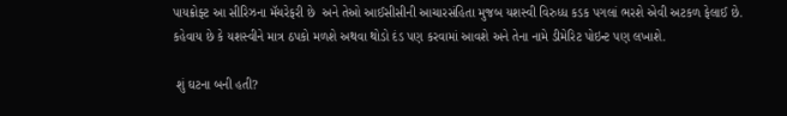પાયક્રોફ્ટ આ સીરિઝના મૅચરેફરી છે  અને તેઓ આઈસીસીની આચારસંહિતા મુજબ યશસ્વી વિરુધ્ધ કડક પગલાં ભરશે એવી અટકળ ફેલાઈ છે. કહેવાય છે કે યશસ્વીને માત્ર ઠપકો મળશે અથવા થોડો દંડ પણ કરવામાં આવશે અને તેના નામે ડીમેરિટ પોઇન્ટ પણ લખાશે.

 શું ઘટના બની હતી?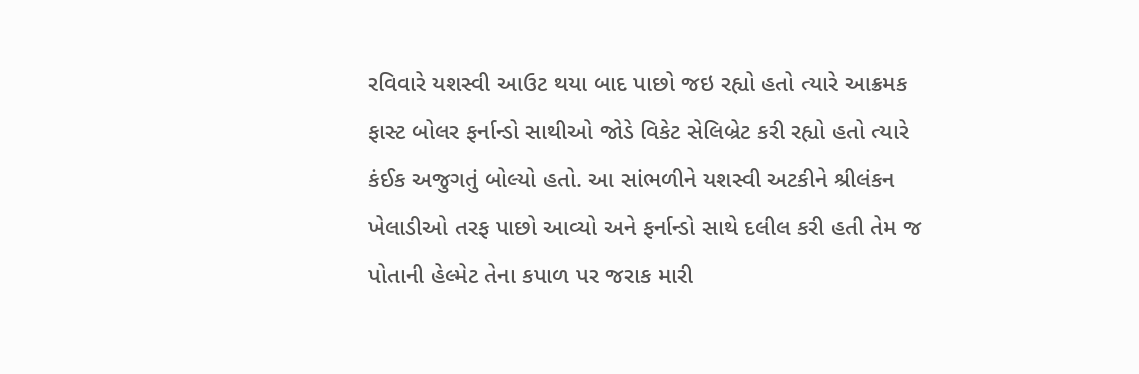રવિવારે યશસ્વી આઉટ થયા બાદ પાછો જઇ રહ્યો હતો ત્યારે આક્રમક ફાસ્ટ બોલર ફર્નાન્ડો સાથીઓ જોડે વિકેટ સેલિબ્રેટ કરી રહ્યો હતો ત્યારે કંઈક અજુગતું બોલ્યો હતો. આ સાંભળીને યશસ્વી અટકીને શ્રીલંકન ખેલાડીઓ તરફ પાછો આવ્યો અને ફર્નાન્ડો સાથે દલીલ કરી હતી તેમ જ પોતાની હેલ્મેટ તેના કપાળ પર જરાક મારી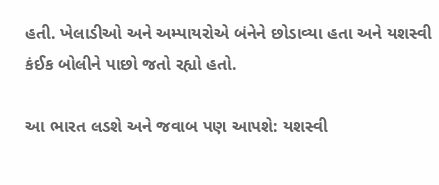હતી. ખેલાડીઓ અને અમ્પાયરોએ બંનેને છોડાવ્યા હતા અને યશસ્વી કંઈક બોલીને પાછો જતો રહ્યો હતો.

આ ભારત લડશે અને જવાબ પણ આપશે: યશસ્વી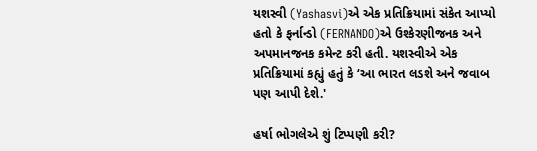યશસ્વી (Yashasvi)એ એક પ્રતિક્રિયામાં સંકેત આપ્યો હતો કે ફર્નાન્ડો (FERNANDO)એ ઉશ્કેરણીજનક અને અપમાનજનક કમેન્ટ કરી હતી. યશસ્વીએ એક પ્રતિક્રિયામાં કહ્યું હતું કે ‘આ ભારત લડશે અને જવાબ પણ આપી દેશે.'

હર્ષા ભોગલેએ શું ટિપ્પણી કરી?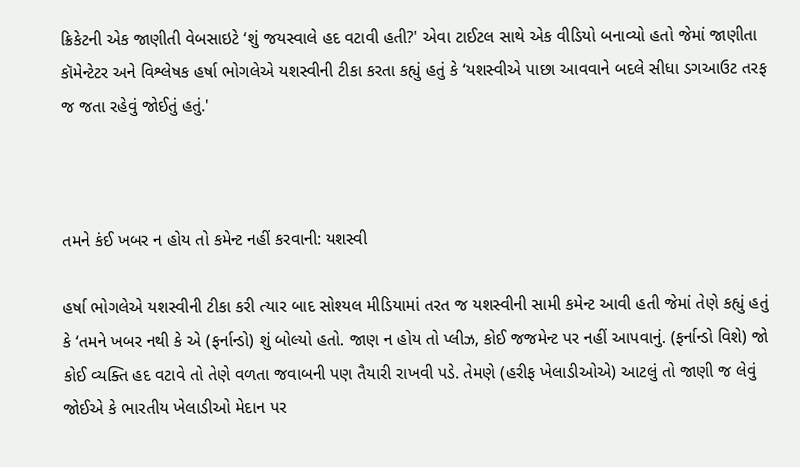ક્રિકેટની એક જાણીતી વેબસાઇટે ‘શું જયસ્વાલે હદ વટાવી હતી?' એવા ટાઈટલ સાથે એક વીડિયો બનાવ્યો હતો જેમાં જાણીતા કૉમેન્ટેટર અને વિશ્લેષક હર્ષા ભોગલેએ યશસ્વીની ટીકા કરતા કહ્યું હતું કે ‘યશસ્વીએ પાછા આવવાને બદલે સીધા ડગઆઉટ તરફ જ જતા રહેવું જોઈતું હતું.'



તમને કંઈ ખબર ન હોય તો કમેન્ટ નહીં કરવાની: યશસ્વી

હર્ષા ભોગલેએ યશસ્વીની ટીકા કરી ત્યાર બાદ સોશ્યલ મીડિયામાં તરત જ યશસ્વીની સામી કમેન્ટ આવી હતી જેમાં તેણે કહ્યું હતું કે ‘તમને ખબર નથી કે એ (ફર્નાન્ડો) શું બોલ્યો હતો. જાણ ન હોય તો પ્લીઝ, કોઈ જજમેન્ટ પર નહીં આપવાનું. (ફર્નાન્ડો વિશે) જો કોઈ વ્યક્તિ હદ વટાવે તો તેણે વળતા જવાબની પણ તૈયારી રાખવી પડે. તેમણે (હરીફ ખેલાડીઓએ) આટલું તો જાણી જ લેવું જોઈએ કે ભારતીય ખેલાડીઓ મેદાન પર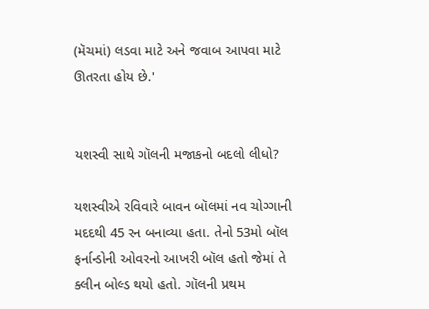(મૅચમાં) લડવા માટે અને જવાબ આપવા માટે ઊતરતા હોય છે.'


યશસ્વી સાથે ગૉલની મજાકનો બદલો લીધો?

યશસ્વીએ રવિવારે બાવન બૉલમાં નવ ચોગ્ગાની મદદથી 45 રન બનાવ્યા હતા. તેનો 53મો બૉલ ફર્નાન્ડોની ઓવરનો આખરી બૉલ હતો જેમાં તે ક્લીન બોલ્ડ થયો હતો. ગૉલની પ્રથમ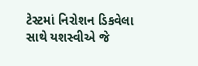ટેસ્ટમાં નિરોશન ડિકવેલા સાથે યશસ્વીએ જે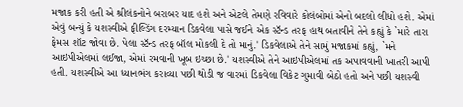મજાક કરી હતી એ શ્રીલંકનોને બરાબર યાદ હશે અને એટલે તેમણે રવિવારે કોલંબોમાં એનો બદલો લીધો હશે. એમાં એવું બન્યું કે યશસ્વીએ ફીલ્ડિંગ દરમ્યાન ડિકવેલા પાસે જઈને એક સ્ટૅન્ડ તરફ હાથ બતાવીને તેને કહ્યું કે `મારે તારા ફેમસ શૉટ જોવા છે. પેલા સ્ટૅન્ડ તરફ બૉલ મોકલી દે તો માનું.' ડિકવેલાએ તેને સામું મજાકમાં કહ્યું, `મને આઇપીએલમાં લઈજા, એમાં રમવાની ખૂબ ઇચ્છા છે.' યશસ્વીએ તેને આઇપીએલમાં તક અપાવવાની ખાતરી આપી હતી. યશસ્વીએ આ ધ્યાનભંગ કરાવ્યા પછી થોડી જ વારમાં ડિકવેલા વિકેટ ગુમાવી બેઠો હતો અને પછી યશસ્વી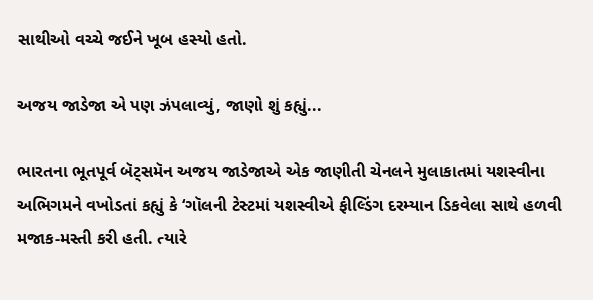સાથીઓ વચ્ચે જઈને ખૂબ હસ્યો હતો.

અજય જાડેજા એ પણ ઝંપલાવ્યું, જાણો શું કહ્યું...

ભારતના ભૂતપૂર્વ બૅટ્સમૅન અજય જાડેજાએ એક જાણીતી ચેનલને મુલાકાતમાં યશસ્વીના અભિગમને વખોડતાં કહ્યું કે ‘ગૉલની ટેસ્ટમાં યશસ્વીએ ફીલ્ડિંગ દરમ્યાન ડિકવેલા સાથે હળવી મજાક-મસ્તી કરી હતી. ત્યારે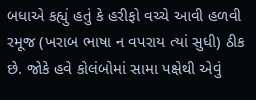બધાએ કહ્યું હતું કે હરીફો વચ્ચે આવી હળવી રમૂજ (ખરાબ ભાષા ન વપરાય ત્યાં સુધી) ઠીક છે. જોકે હવે કોલંબોમાં સામા પક્ષેથી એવું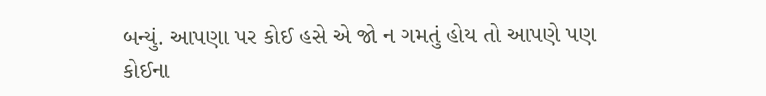બન્યું. આપણા પર કોઈ હસે એ જો ન ગમતું હોય તો આપણે પણ કોઈના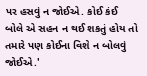પર હસવું ન જોઈએ. કોઈ કંઈ બોલે એ સહન ન થઈ શકતું હોય તો તમારે પણ કોઈના વિશે ન બોલવું જોઈએ.'